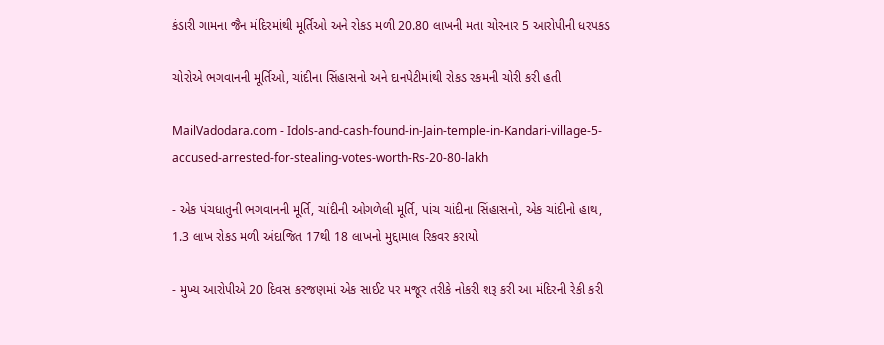કંડારી ગામના જૈન મંદિરમાંથી મૂર્તિઓ અને રોકડ મળી 20.80 લાખની મતા ચોરનાર 5 આરોપીની ધરપકડ

ચોરોએ ભગવાનની મૂર્તિઓ, ચાંદીના સિંહાસનો અને દાનપેટીમાંથી રોકડ રકમની ચોરી કરી હતી

MailVadodara.com - Idols-and-cash-found-in-Jain-temple-in-Kandari-village-5-accused-arrested-for-stealing-votes-worth-Rs-20-80-lakh

- એક પંચધાતુની ભગવાનની મૂર્તિ, ચાંદીની ઓગળેલી મૂર્તિ, પાંચ ચાંદીના સિંહાસનો, એક ચાંદીનો હાથ, 1.3 લાખ રોકડ મળી અંદાજિત 17થી 18 લાખનો મુદ્દામાલ રિકવર કરાયો

- મુખ્ય આરોપીએ 20 દિવસ કરજણમાં એક સાઈટ પર મજૂર તરીકે નોકરી શરૂ કરી આ મંદિરની રેકી કરી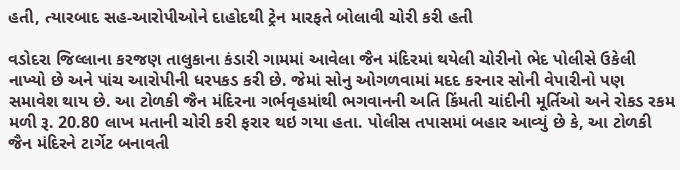હતી, ત્યારબાદ સહ-આરોપીઓને દાહોદથી ટ્રેન મારફતે બોલાવી ચોરી કરી હતી

વડોદરા જિલ્લાના કરજણ તાલુકાના કંડારી ગામમાં આવેલા જૈન મંદિરમાં થયેલી ચોરીનો ભેદ પોલીસે ઉકેલી નાખ્યો છે અને પાંચ આરોપીની ધરપકડ કરી છે. જેમાં સોનુ ઓગળવામાં મદદ કરનાર સોની વેપારીનો પણ સમાવેશ થાય છે. આ ટોળકી જૈન મંદિરના ગર્ભવૃહમાંથી ભગવાનની અતિ કિંમતી ચાંદીની મૂર્તિઓ અને રોકડ રકમ મળી રૂ. 20.80 લાખ મતાની ચોરી કરી ફરાર થઇ ગયા હતા. પોલીસ તપાસમાં બહાર આવ્યું છે કે, આ ટોળકી જૈન મંદિરને ટાર્ગેટ બનાવતી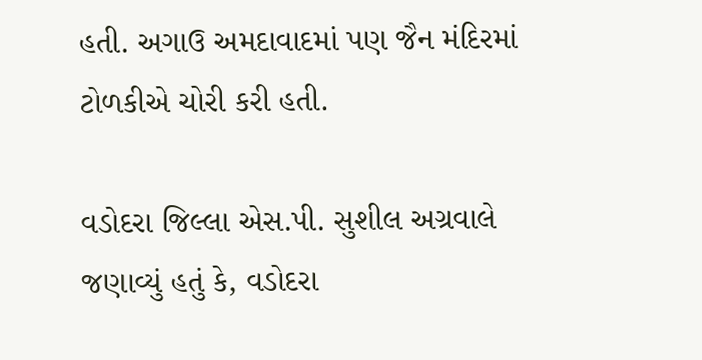હતી. અગાઉ અમદાવાદમાં પણ જૈન મંદિરમાં ટોળકીએ ચોરી કરી હતી.

વડોદરા જિલ્લા એસ.પી. સુશીલ અગ્રવાલે જણાવ્યું હતું કે, વડોદરા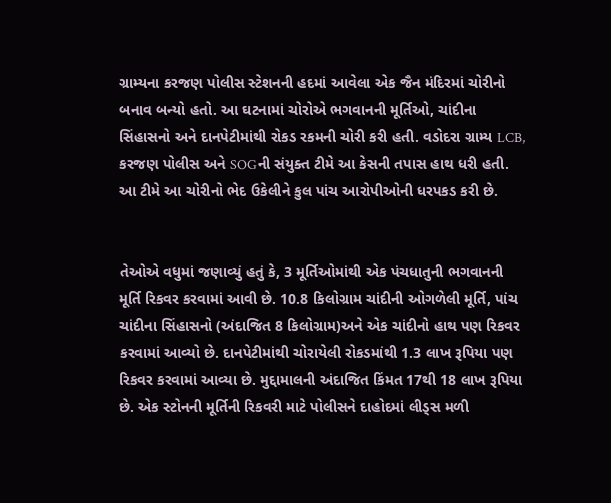ગ્રામ્યના કરજણ પોલીસ સ્ટેશનની હદમાં આવેલા એક જૈન મંદિરમાં ચોરીનો બનાવ બન્યો હતો. આ ઘટનામાં ચોરોએ ભગવાનની મૂર્તિઓ, ચાંદીના સિંહાસનો અને દાનપેટીમાંથી રોકડ રકમની ચોરી કરી હતી. વડોદરા ગ્રામ્ય LCB, કરજણ પોલીસ અને SOGની સંયુક્ત ટીમે આ કેસની તપાસ હાથ ધરી હતી. આ ટીમે આ ચોરીનો ભેદ ઉકેલીને કુલ પાંચ આરોપીઓની ધરપકડ કરી છે.


તેઓએ વધુમાં જણાવ્યું હતું કે, 3 મૂર્તિઓમાંથી એક પંચધાતુની ભગવાનની મૂર્તિ રિકવર કરવામાં આવી છે. 10.8 કિલોગ્રામ ચાંદીની ઓગળેલી મૂર્તિ, પાંચ ચાંદીના સિંહાસનો (અંદાજિત 8 કિલોગ્રામ)અને એક ચાંદીનો હાથ પણ રિકવર કરવામાં આવ્યો છે. દાનપેટીમાંથી ચોરાયેલી રોકડમાંથી 1.3 લાખ રૂપિયા પણ રિકવર કરવામાં આવ્યા છે. મુદ્દામાલની અંદાજિત કિંમત 17થી 18 લાખ રૂપિયા છે. એક સ્ટોનની મૂર્તિની રિકવરી માટે પોલીસને દાહોદમાં લીડ્સ મળી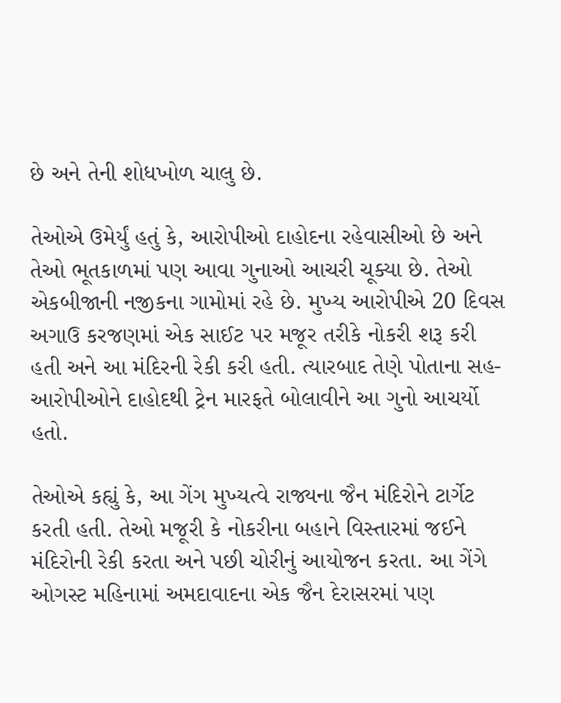છે અને તેની શોધખોળ ચાલુ છે.

તેઓએ ઉમેર્યું હતું કે, આરોપીઓ દાહોદના રહેવાસીઓ છે અને તેઓ ભૂતકાળમાં પણ આવા ગુનાઓ આચરી ચૂક્યા છે. તેઓ એકબીજાની નજીકના ગામોમાં રહે છે. મુખ્ય આરોપીએ 20 દિવસ અગાઉ કરજણમાં એક સાઈટ પર મજૂર તરીકે નોકરી શરૂ કરી હતી અને આ મંદિરની રેકી કરી હતી. ત્યારબાદ તેણે પોતાના સહ-આરોપીઓને દાહોદથી ટ્રેન મારફતે બોલાવીને આ ગુનો આચર્યો હતો.

તેઓએ કહ્યું કે, આ ગેંગ મુખ્યત્વે રાજ્યના જૈન મંદિરોને ટાર્ગેટ કરતી હતી. તેઓ મજૂરી કે નોકરીના બહાને વિસ્તારમાં જઈને મંદિરોની રેકી કરતા અને પછી ચોરીનું આયોજન કરતા. આ ગેંગે ઓગસ્ટ મહિનામાં અમદાવાદના એક જૈન દેરાસરમાં પણ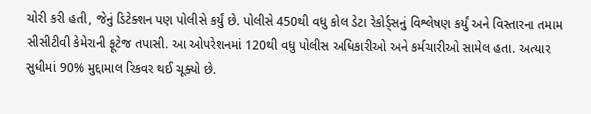ચોરી કરી હતી, જેનું ડિટેક્શન પણ પોલીસે કર્યું છે. પોલીસે 450થી વધુ કોલ ડેટા રેકોર્ડ્સનું વિશ્લેષણ કર્યું અને વિસ્તારના તમામ સીસીટીવી કેમેરાની ફૂટેજ તપાસી. આ ઓપરેશનમાં 120થી વધુ પોલીસ અધિકારીઓ અને કર્મચારીઓ સામેલ હતા. અત્યાર સુધીમાં 90% મુદ્દામાલ રિકવર થઈ ચૂક્યો છે.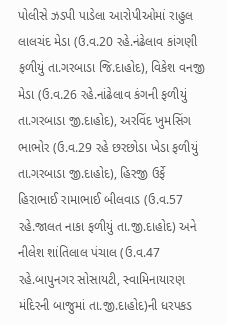પોલીસે ઝડપી પાડેલા આરોપીઓમાં રાહુલ લાલચંદ મેડા (ઉ.વ.20 રહે.નંઢેલાવ કાંગણી ફળીયું તા.ગરબાડા જિ.દાહોદ), વિકેશ વનજી મેડા (ઉ.વ.26 રહે.નાંઢેલાવ કંગની ફળીયું તા.ગરબાડા જી.દાહોદ), અરવિંદ ખુમસિંગ ભાભોર (ઉ.વ.29 રહે છરછોડા ખેડા ફળીયું તા.ગરબાડા જી.દાહોદ), હિરજી ઉર્ફે હિરાભાઈ રામાભાઈ બીલવાડ (ઉ.વ.57 રહે.જાલત નાકા ફળીયું તા.જી.દાહોદ) અને નીલેશ શાંતિલાલ પંચાલ (ઉ.વ.47 રહે.બાપુનગર સોસાયટી, સ્વામિનાયારણ મંદિરની બાજુમાં તા.જી.દાહોદ)ની ધરપકડ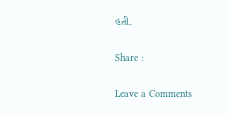હતી.

Share :

Leave a Comments